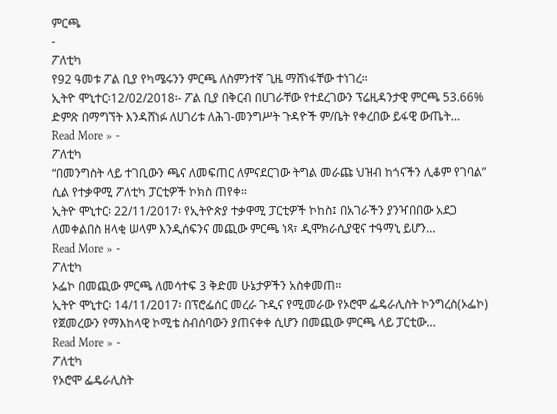ምርጫ
-
ፖለቲካ
የ92 ዓመቱ ፖል ቢያ የካሜሩንን ምርጫ ለስምንተኛ ጊዜ ማሸነፋቸው ተነገረ።
ኢትዮ ሞኒተር፡12/02/2018፡- ፖል ቢያ በቅርብ በሀገራቸው የተደረገውን ፕሬዚዳንታዊ ምርጫ 53.66% ድምጽ በማግኘት እንዳሸነፉ ለሀገሪቱ ለሕገ-መንግሥት ጉዳዮች ም/ቤት የቀረበው ይፋዊ ውጤት…
Read More » -
ፖለቲካ
“በመንግስት ላይ ተገቢውን ጫና ለመፍጠር ለምናደርገው ትግል መራጩ ህዝብ ከጎናችን ሊቆም የገባል” ሲል የተቃዋሚ ፖለቲካ ፓርቲዎች ኮክስ ጠየቀ።
ኢትዮ ሞኒተር፡ 22/11/2017፡ የኢትዮጵያ ተቃዋሚ ፓርቲዎች ኮከስ፤ በአገራችን ያንዣበበው አደጋ ለመቀልበስ ዘላቂ ሠላም እንዲሰፍንና መጪው ምርጫ ነጻ፣ ዲሞክራሲያዊና ተዓማኒ ይሆን…
Read More » -
ፖለቲካ
ኦፌኮ በመጪው ምርጫ ለመሳተፍ 3 ቅድመ ሁኔታዎችን አስቀመጠ፡፡
ኢትዮ ሞኒተር፡ 14/11/2017፡ በፕሮፌሰር መረራ ጉዲና የሚመራው የኦሮሞ ፌዴራሊስት ኮንግረስ(ኦፌኮ) የጀመረውን የማእከላዊ ኮሚቴ ስብሰባውን ያጠናቀቀ ሲሆን በመጪው ምርጫ ላይ ፓርቲው…
Read More » -
ፖለቲካ
የኦሮሞ ፌዴራሊስት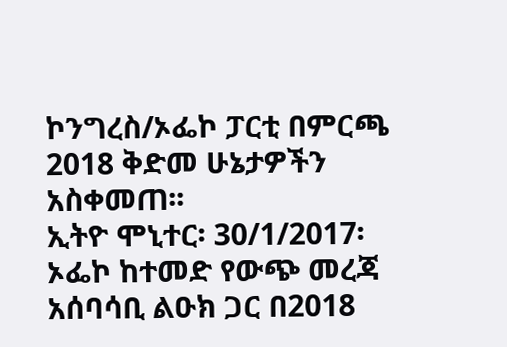ኮንግረስ/ኦፌኮ ፓርቲ በምርጫ 2018 ቅድመ ሁኔታዎችን አስቀመጠ፡፡
ኢትዮ ሞኒተር፡ 30/1/2017፡ ኦፌኮ ከተመድ የውጭ መረጃ አሰባሳቢ ልዑክ ጋር በ2018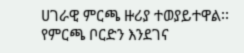ሀገራዊ ምርጫ ዙሪያ ተወያይተዋል፡፡ የምርጫ ቦርድን እንደገና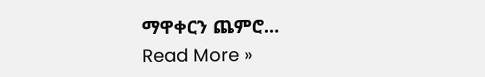ማዋቀርን ጨምሮ…
Read More »